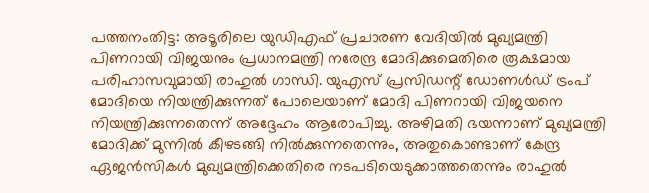പത്തനംതിട്ട: അടൂരിലെ യുഡിഎഫ് പ്രചാരണ വേദിയിൽ മുഖ്യമന്ത്രി പിണറായി വിജയനും പ്രധാനമന്ത്രി നരേന്ദ്ര മോദിക്കുമെതിരെ രൂക്ഷമായ പരിഹാസവുമായി രാഹുൽ ഗാന്ധി. യുഎസ് പ്രസിഡന്റ് ഡോണൾഡ് ട്രംപ് മോദിയെ നിയന്ത്രിക്കുന്നത് പോലെയാണ് മോദി പിണറായി വിജയനെ നിയന്ത്രിക്കുന്നതെന്ന് അദ്ദേഹം ആരോപിച്ചു. അഴിമതി ഭയന്നാണ് മുഖ്യമന്ത്രി മോദിക്ക് മുന്നിൽ കീഴടങ്ങി നിൽക്കുന്നതെന്നും, അതുകൊണ്ടാണ് കേന്ദ്ര ഏജൻസികൾ മുഖ്യമന്ത്രിക്കെതിരെ നടപടിയെടുക്കാത്തതെന്നും രാഹുൽ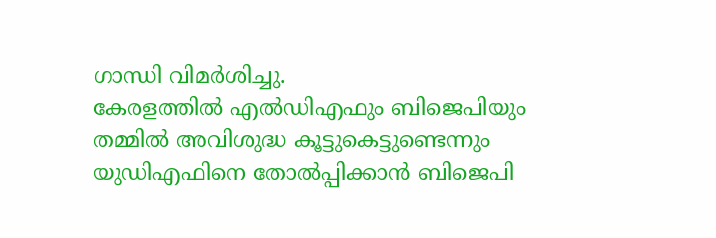ഗാന്ധി വിമർശിച്ചു.
കേരളത്തിൽ എൽഡിഎഫും ബിജെപിയും തമ്മിൽ അവിശുദ്ധ കൂട്ടുകെട്ടുണ്ടെന്നും യുഡിഎഫിനെ തോൽപ്പിക്കാൻ ബിജെപി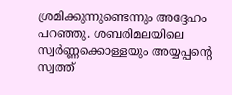ശ്രമിക്കുന്നുണ്ടെന്നും അദ്ദേഹം പറഞ്ഞു. ശബരിമലയിലെ സ്വർണ്ണക്കൊള്ളയും അയ്യപ്പന്റെ സ്വത്ത്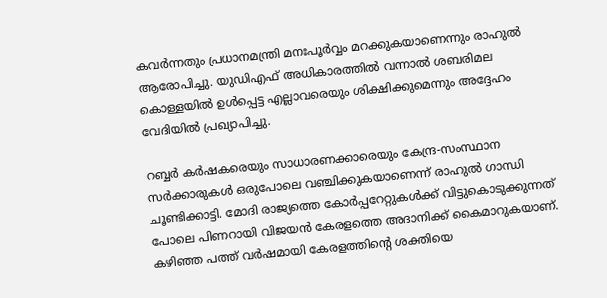കവർന്നതും പ്രധാനമന്ത്രി മനഃപൂർവ്വം മറക്കുകയാണെന്നും രാഹുൽ ആരോപിച്ചു. യുഡിഎഫ് അധികാരത്തിൽ വന്നാൽ ശബരിമല കൊള്ളയിൽ ഉൾപ്പെട്ട എല്ലാവരെയും ശിക്ഷിക്കുമെന്നും അദ്ദേഹം വേദിയിൽ പ്രഖ്യാപിച്ചു.

റബ്ബർ കർഷകരെയും സാധാരണക്കാരെയും കേന്ദ്ര-സംസ്ഥാന സർക്കാരുകൾ ഒരുപോലെ വഞ്ചിക്കുകയാണെന്ന് രാഹുൽ ഗാന്ധി ചൂണ്ടിക്കാട്ടി. മോദി രാജ്യത്തെ കോർപ്പറേറ്റുകൾക്ക് വിട്ടുകൊടുക്കുന്നത് പോലെ പിണറായി വിജയൻ കേരളത്തെ അദാനിക്ക് കൈമാറുകയാണ്. കഴിഞ്ഞ പത്ത് വർഷമായി കേരളത്തിന്റെ ശക്തിയെ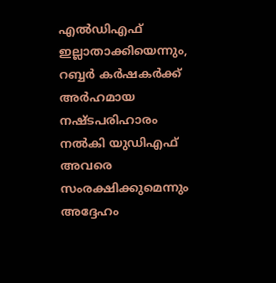എൽഡിഎഫ് ഇല്ലാതാക്കിയെന്നും, റബ്ബർ കർഷകർക്ക് അർഹമായ നഷ്ടപരിഹാരം നൽകി യുഡിഎഫ് അവരെ സംരക്ഷിക്കുമെന്നും അദ്ദേഹം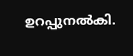ഉറപ്പുനൽകി.